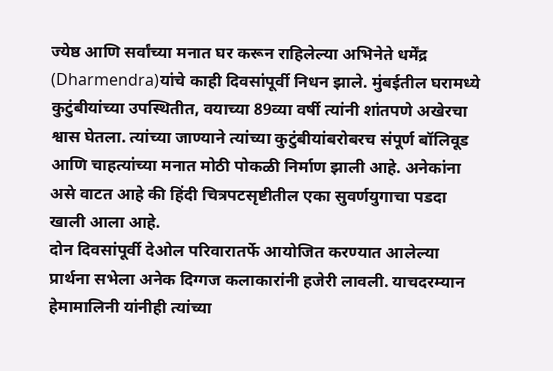ज्येष्ठ आणि सर्वांच्या मनात घर करून राहिलेल्या अभिनेते धर्मेंद्र (Dharmendra)यांचे काही दिवसांपूर्वी निधन झाले. मुंबईतील घरामध्ये कुटुंबीयांच्या उपस्थितीत, वयाच्या 89व्या वर्षी त्यांनी शांतपणे अखेरचा श्वास घेतला. त्यांच्या जाण्याने त्यांच्या कुटुंबीयांबरोबरच संपूर्ण बॉलिवूड आणि चाहत्यांच्या मनात मोठी पोकळी निर्माण झाली आहे. अनेकांना असे वाटत आहे की हिंदी चित्रपटसृष्टीतील एका सुवर्णयुगाचा पडदा खाली आला आहे.
दोन दिवसांपूर्वी देओल परिवारातर्फे आयोजित करण्यात आलेल्या प्रार्थना सभेला अनेक दिग्गज कलाकारांनी हजेरी लावली. याचदरम्यान हेमामालिनी यांनीही त्यांच्या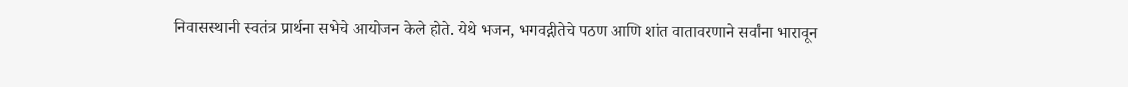निवासस्थानी स्वतंत्र प्रार्थना सभेचे आयोजन केले होते. येथे भजन, भगवद्गीतेचे पठण आणि शांत वातावरणाने सर्वांना भारावून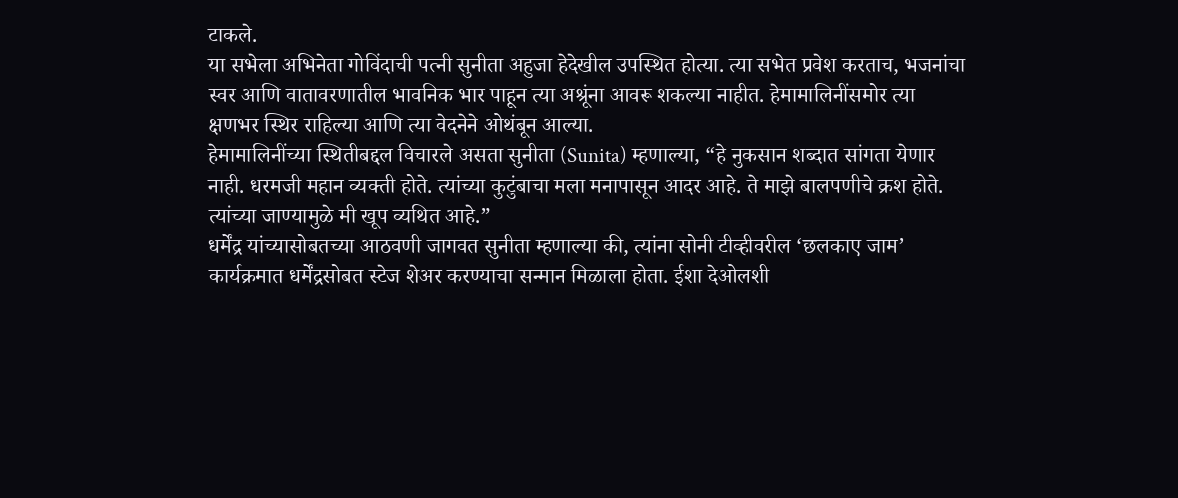टाकले.
या सभेला अभिनेता गोविंदाची पत्नी सुनीता अहुजा हेदेखील उपस्थित होत्या. त्या सभेत प्रवेश करताच, भजनांचा स्वर आणि वातावरणातील भावनिक भार पाहून त्या अश्रूंना आवरू शकल्या नाहीत. हेमामालिनींसमोर त्या क्षणभर स्थिर राहिल्या आणि त्या वेदनेने ओथंबून आल्या.
हेमामालिनींच्या स्थितीबद्दल विचारले असता सुनीता (Sunita) म्हणाल्या, “हे नुकसान शब्दात सांगता येणार नाही. धरमजी महान व्यक्ती होते. त्यांच्या कुटुंबाचा मला मनापासून आदर आहे. ते माझे बालपणीचे क्रश होते. त्यांच्या जाण्यामुळे मी खूप व्यथित आहे.”
धर्मेंद्र यांच्यासोबतच्या आठवणी जागवत सुनीता म्हणाल्या की, त्यांना सोनी टीव्हीवरील ‘छलकाए जाम’ कार्यक्रमात धर्मेंद्रसोबत स्टेज शेअर करण्याचा सन्मान मिळाला होता. ईशा देओलशी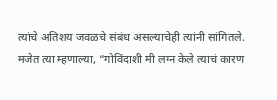त्यांचे अतिशय जवळचे संबंध असल्याचेही त्यांनी सांगितले. मजेत त्या म्हणाल्या, “गोविंदाशी मी लग्न केले त्याचं कारण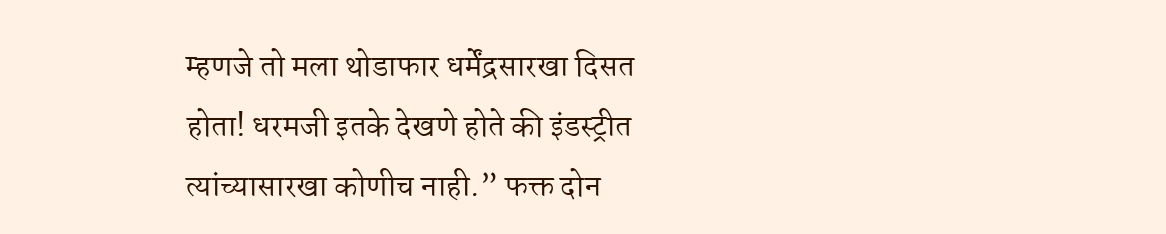म्हणजे तो मला थोडाफार धर्मेंद्रसारखा दिसत होता! धरमजी इतके देखणे होते की इंडस्ट्रीत त्यांच्यासारखा कोणीच नाही.” फक्त दोन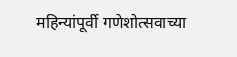महिन्यांपूर्वी गणेशोत्सवाच्या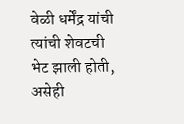वेळी धर्मेंद्र यांची त्यांची शेवटची भेट झाली होती, असेही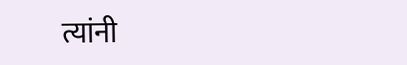त्यांनी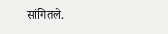सांगितले.